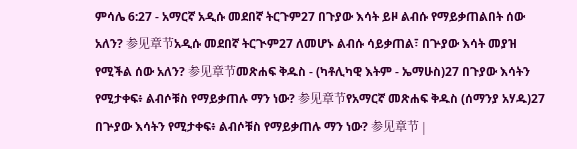ምሳሌ 6:27 - አማርኛ አዲሱ መደበኛ ትርጉም27 በጉያው እሳት ይዞ ልብሱ የማይቃጠልበት ሰው አለን? 参见章节አዲሱ መደበኛ ትርጒም27 ለመሆኑ ልብሱ ሳይቃጠል፣ በጕያው እሳት መያዝ የሚችል ሰው አለን? 参见章节መጽሐፍ ቅዱስ - (ካቶሊካዊ እትም - ኤማሁስ)27 በጉያው እሳትን የሚታቀፍ፥ ልብሶቹስ የማይቃጠሉ ማን ነው? 参见章节የአማርኛ መጽሐፍ ቅዱስ (ሰማንያ አሃዱ)27 በጕያው እሳትን የሚታቀፍ፥ ልብሶቹስ የማይቃጠሉ ማን ነው? 参见章节 |